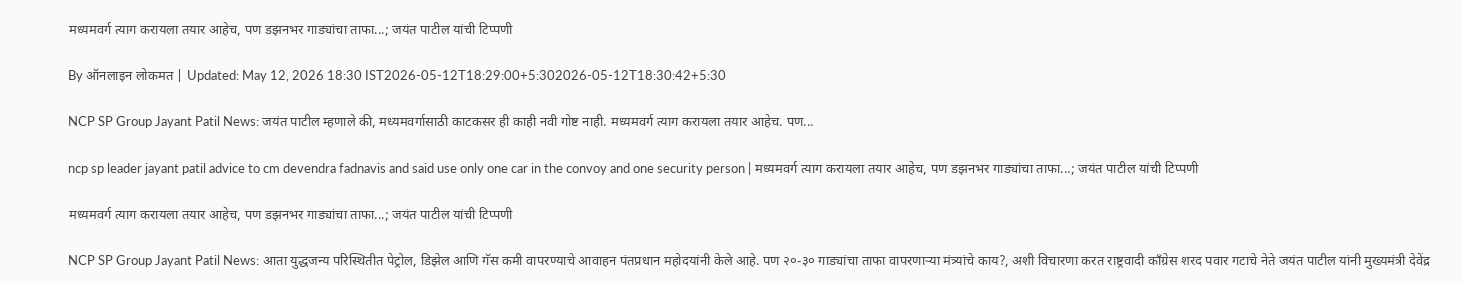मध्यमवर्ग त्याग करायला तयार आहेच, पण डझनभर गाड्यांचा ताफा...; जयंत पाटील यांची टिप्पणी

By ऑनलाइन लोकमत | Updated: May 12, 2026 18:30 IST2026-05-12T18:29:00+5:302026-05-12T18:30:42+5:30

NCP SP Group Jayant Patil News: जयंत पाटील म्हणाले की, मध्यमवर्गासाठी काटकसर ही काही नवी गोष्ट नाही. मध्यमवर्ग त्याग करायला तयार आहेच. पण...

ncp sp leader jayant patil advice to cm devendra fadnavis and said use only one car in the convoy and one security person | मध्यमवर्ग त्याग करायला तयार आहेच, पण डझनभर गाड्यांचा ताफा...; जयंत पाटील यांची टिप्पणी

मध्यमवर्ग त्याग करायला तयार आहेच, पण डझनभर गाड्यांचा ताफा...; जयंत पाटील यांची टिप्पणी

NCP SP Group Jayant Patil News: आता युद्धजन्य परिस्थितीत पेट्रोल, डिझेल आणि गॅस कमी वापरण्याचे आवाहन पंतप्रधान महोदयांनी केले आहे. पण २०-३० गाड्यांचा ताफा वापरणाऱ्या मंत्र्यांचे काय?, अशी विचारणा करत राष्ट्रवादी काँग्रेस शरद पवार गटाचे नेते जयंत पाटील यांनी मुख्यमंत्री देवेंद्र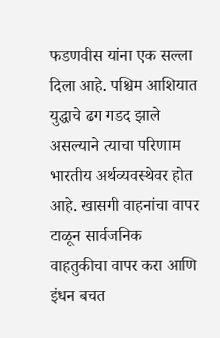फडणवीस यांना एक सल्ला दिला आहे. पश्चिम आशियात युद्धाचे ढग गडद झाले असल्याने त्याचा परिणाम भारतीय अर्थव्यवस्थेवर होत आहे. खासगी वाहनांचा वापर टाळून सार्वजनिक वाहतुकीचा वापर करा आणि इंधन बचत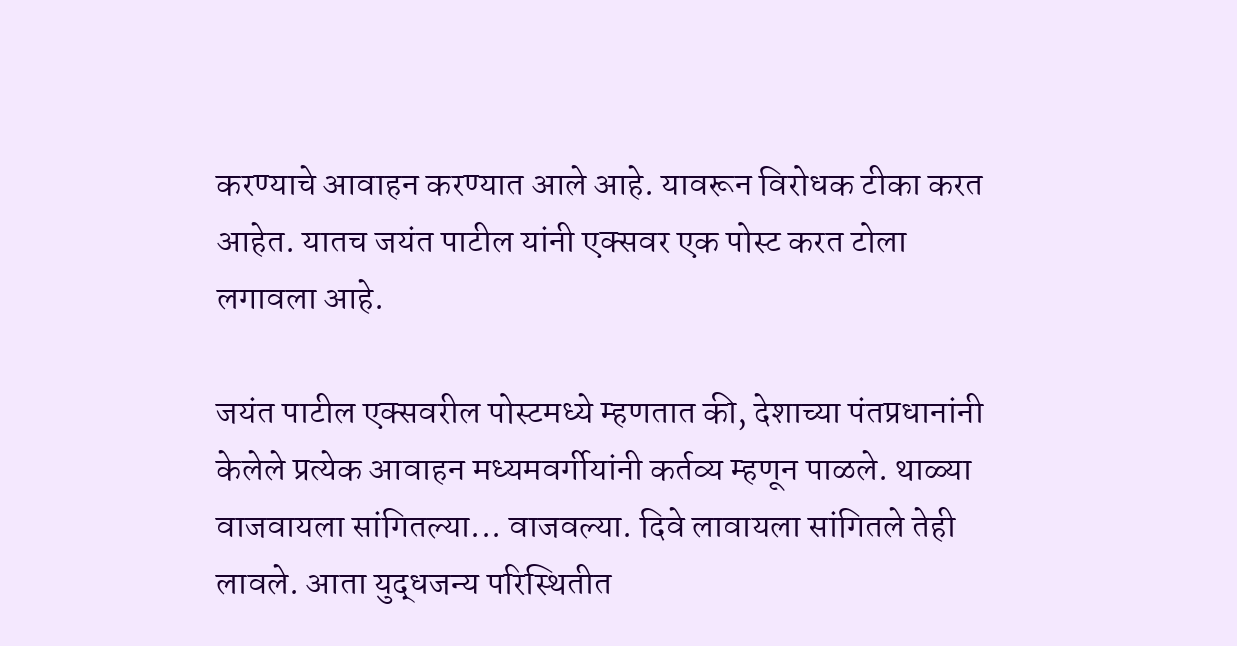करण्याचे आवाहन करण्यात आले आहे. यावरून विरोधक टीका करत आहेत. यातच जयंत पाटील यांनी एक्सवर एक पोस्ट करत टोला लगावला आहे.

जयंत पाटील एक्सवरील पोस्टमध्ये म्हणतात की, देशाच्या पंतप्रधानांनी केलेले प्रत्येक आवाहन मध्यमवर्गीयांनी कर्तव्य म्हणून पाळले. थाळ्या वाजवायला सांगितल्या... वाजवल्या. दिवे लावायला सांगितले तेही लावले. आता युद्धजन्य परिस्थितीत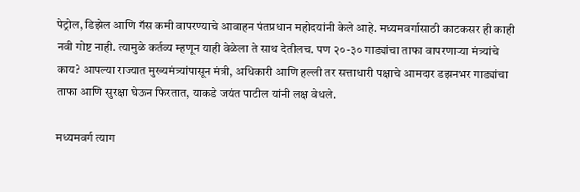पेट्रोल, डिझेल आणि गॅस कमी वापरण्याचे आवाहन पंतप्रधान महोदयांनी केले आहे. मध्यमवर्गासाठी काटकसर ही काही नवी गोष्ट नाही. त्यामुळे कर्तव्य म्हणून याही वेळेला ते साथ देतीलच. पण २०-३० गाड्यांचा ताफा वापरणाऱ्या मंत्र्यांचे काय? आपल्या राज्यात मुख्यमंत्र्यांपासून मंत्री, अधिकारी आणि हल्ली तर सत्ताधारी पक्षाचे आमदार डझनभर गाड्यांचा ताफा आणि सुरक्षा घेऊन फिरतात, याकडे जयंत पाटील यांनी लक्ष वेधले.

मध्यमवर्ग त्याग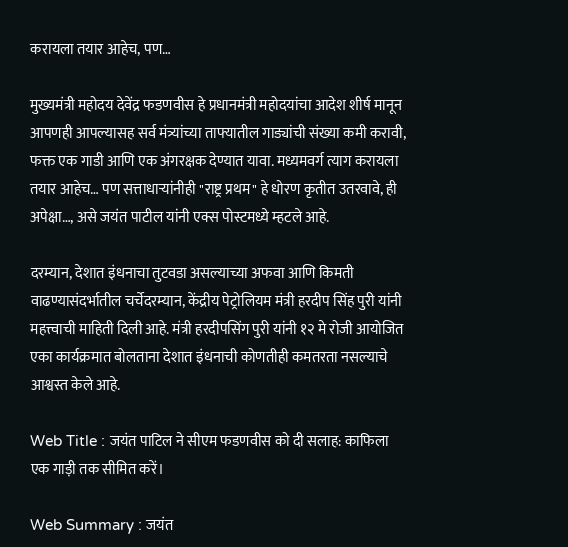करायला तयार आहेच, पण…

मुख्यमंत्री महोदय देवेंद्र फडणवीस हे प्रधानमंत्री महोदयांचा आदेश शीर्ष मानून आपणही आपल्यासह सर्व मंत्र्यांच्या ताफ्यातील गाड्यांची संख्या कमी करावी, फक्त एक गाडी आणि एक अंगरक्षक देण्यात यावा. मध्यमवर्ग त्याग करायला तयार आहेच… पण सत्ताधाऱ्यांनीही "राष्ट्र प्रथम" हे धोरण कृतीत उतरवावे, ही अपेक्षा…, असे जयंत पाटील यांनी एक्स पोस्टमध्ये म्हटले आहे.

दरम्यान, देशात इंधनाचा तुटवडा असल्याच्या अफवा आणि किमती वाढण्यासंदर्भातील चर्चेदरम्यान, केंद्रीय पेट्रोलियम मंत्री हरदीप सिंह पुरी यांनी महत्त्वाची माहिती दिली आहे. मंत्री हरदीपसिंग पुरी यांनी १२ मे रोजी आयोजित एका कार्यक्रमात बोलताना देशात इंधनाची कोणतीही कमतरता नसल्याचे आश्वस्त केले आहे.

Web Title : जयंत पाटिल ने सीएम फडणवीस को दी सलाह: काफिला एक गाड़ी तक सीमित करें।

Web Summary : जयंत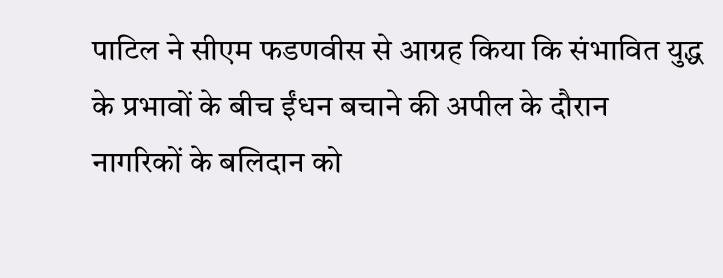पाटिल ने सीएम फडणवीस से आग्रह किया कि संभावित युद्ध के प्रभावों के बीच ईंधन बचाने की अपील के दौरान नागरिकों के बलिदान को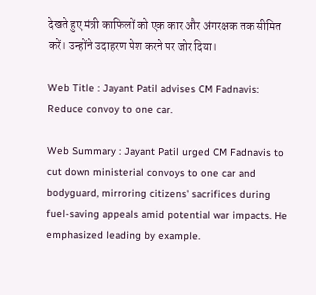देखते हुए मंत्री काफिलों को एक कार और अंगरक्षक तक सीमित करें। उन्होंने उदाहरण पेश करने पर जोर दिया।

Web Title : Jayant Patil advises CM Fadnavis: Reduce convoy to one car.

Web Summary : Jayant Patil urged CM Fadnavis to cut down ministerial convoys to one car and bodyguard, mirroring citizens' sacrifices during fuel-saving appeals amid potential war impacts. He emphasized leading by example.